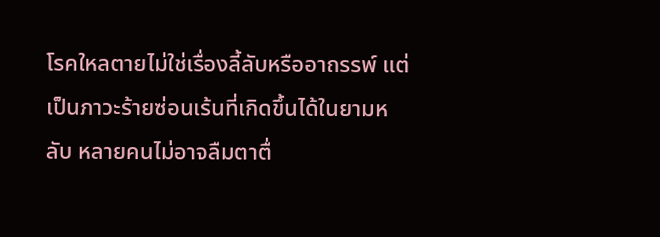โรคใหลตายไม่ใช่เรื่องลี้ลับหรืออาถรรพ์ แต่เป็นภาวะร้ายซ่อนเร้นที่เกิดขึ้นได้ในยามหลับ หลายคนไม่อาจลืมตาตื่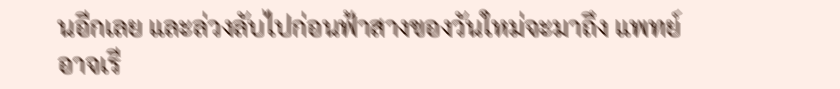นอีกเลย และล่วงลับไปก่อนฟ้าสางของวันใหม่จะมาถึง แพทย์อาจเรี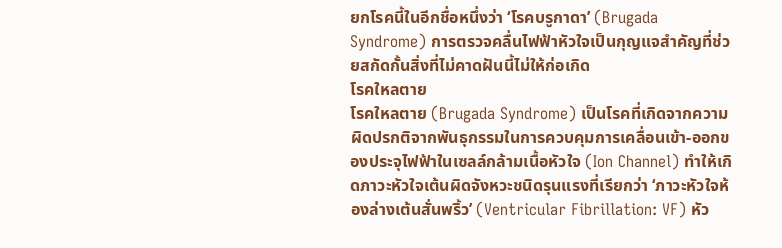ยกโรคนี้ในอีกชื่อหนึ่งว่า ‘โรคบรูกาดา’ (Brugada Syndrome) การตรวจคลื่นไฟฟ้าหัวใจเป็นกุญแจสำคัญที่ช่วยสกัดกั้นสิ่งที่ไม่คาดฝันนี้ไม่ให้ก่อเกิด
โรคใหลตาย
โรคใหลตาย (Brugada Syndrome) เป็นโรคที่เกิดจากความผิดปรกติจากพันธุกรรมในการควบคุมการเคลื่อนเข้า-ออกของประจุไฟฟ้าในเซลล์กล้ามเนื้อหัวใจ (Ion Channel) ทำให้เกิดภาวะหัวใจเต้นผิดจังหวะชนิดรุนแรงที่เรียกว่า ‘ภาวะหัวใจห้องล่างเต้นสั่นพริ้ว’ (Ventricular Fibrillation: VF) หัว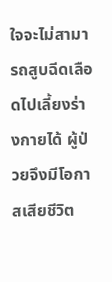ใจจะไม่สามารถสูบฉีดเลือดไปเลี้ยงร่างกายได้ ผู้ป่วยจึงมีโอกาสเสียชีวิต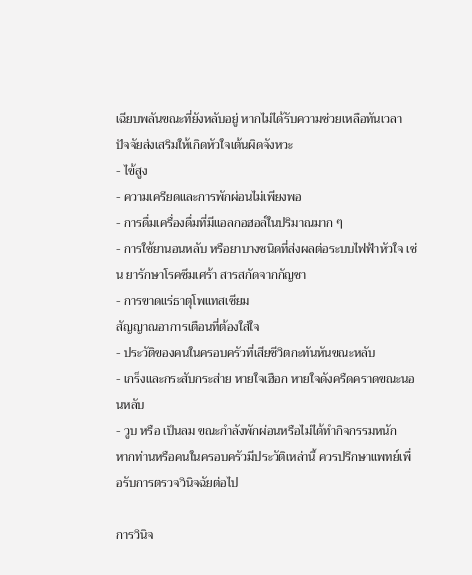เฉียบพลันขณะที่ยังหลับอยู่ หากไม่ได้รับความช่วยเหลือทันเวลา
ปัจจัยส่งเสริมให้เกิดหัวใจเต้นผิดจังหวะ
- ไข้สูง
- ความเครียดและการพักผ่อนไม่เพียงพอ
- การดื่มเครื่องดื่มที่มีแอลกอฮอล์ในปริมาณมาก ๆ
- การใช้ยานอนหลับ หรือยาบางชนิดที่ส่งผลต่อระบบไฟฟ้าหัวใจ เช่น ยารักษาโรคซึมเศร้า สารสกัดจากกัญชา
- การขาดแร่ธาตุโพแทสเซียม
สัญญาณอาการเตือนที่ต้องใส่ใจ
- ประวัติของคนในครอบครัวที่เสียชีวิตกะทันหันขณะหลับ
- เกร็งและกระสับกระส่าย หายใจเฮือก หายใจดังครืดคราดขณะนอนหลับ
- วูบ หรือ เป็นลม ขณะกำลังพักผ่อนหรือไม่ได้ทำกิจกรรมหนัก
หากท่านหรือคนในครอบครัวมีประวัติเหล่านี้ ควรปรึกษาแพทย์เพื่อรับการตรวจวินิจฉัยต่อไป

การวินิจ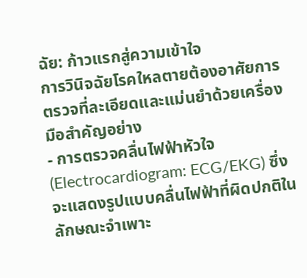ฉัย: ก้าวแรกสู่ความเข้าใจ
การวินิจฉัยโรคใหลตายต้องอาศัยการตรวจที่ละเอียดและแม่นยำด้วยเครื่องมือสำคัญอย่าง
- การตรวจคลื่นไฟฟ้าหัวใจ (Electrocardiogram: ECG/EKG) ซึ่งจะแสดงรูปแบบคลื่นไฟฟ้าที่ผิดปกติในลักษณะจำเพาะ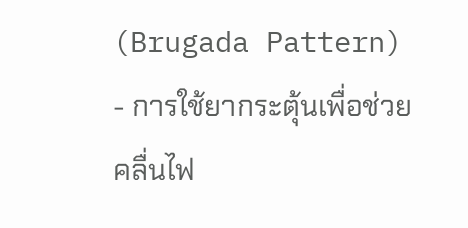(Brugada Pattern)
- การใช้ยากระตุ้นเพื่อช่วยคลื่นไฟ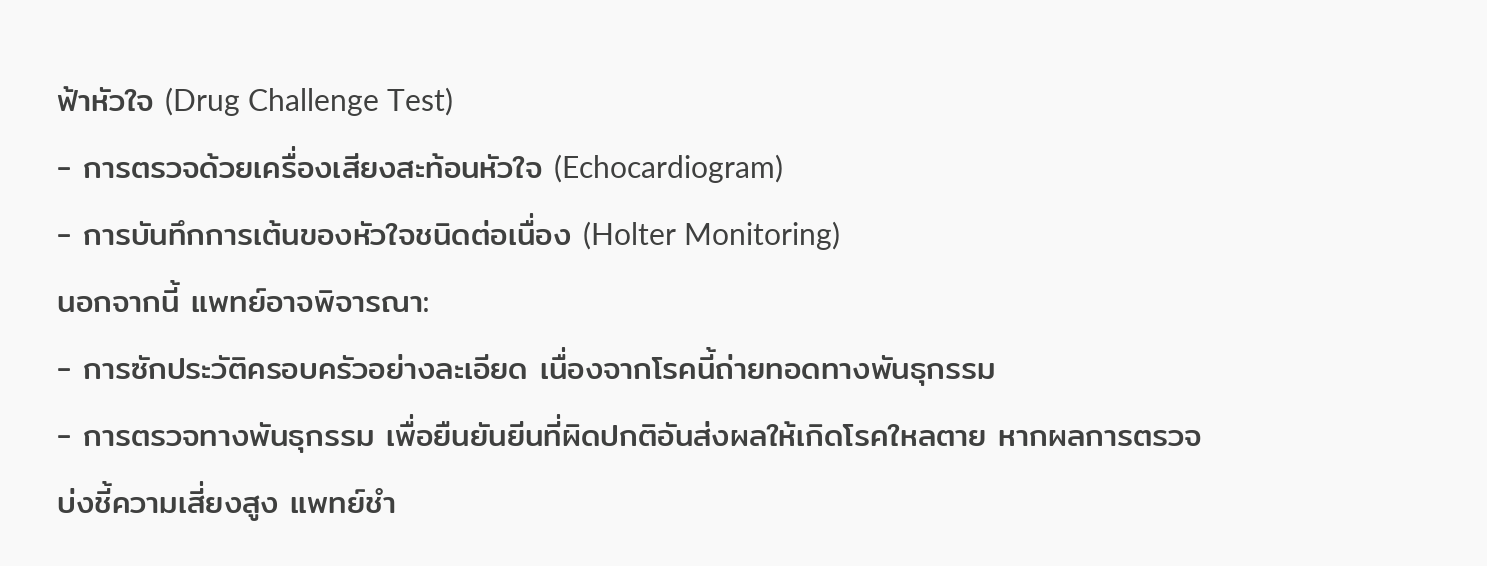ฟ้าหัวใจ (Drug Challenge Test)
- การตรวจด้วยเครื่องเสียงสะท้อนหัวใจ (Echocardiogram)
- การบันทึกการเต้นของหัวใจชนิดต่อเนื่อง (Holter Monitoring)
นอกจากนี้ แพทย์อาจพิจารณา:
- การซักประวัติครอบครัวอย่างละเอียด เนื่องจากโรคนี้ถ่ายทอดทางพันธุกรรม
- การตรวจทางพันธุกรรม เพื่อยืนยันยีนที่ผิดปกติอันส่งผลให้เกิดโรคใหลตาย หากผลการตรวจบ่งชี้ความเสี่ยงสูง แพทย์ชำ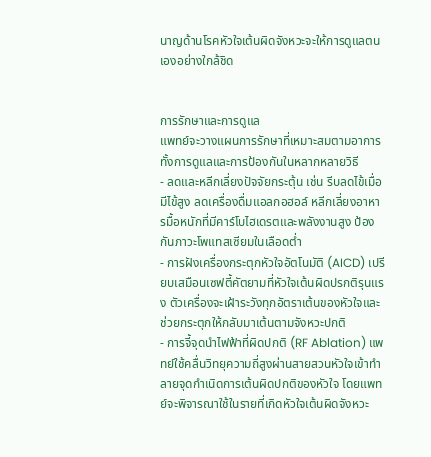นาญด้านโรคหัวใจเต้นผิดจังหวะจะให้การดูแลตนเองอย่างใกล้ชิด


การรักษาและการดูแล
แพทย์จะวางแผนการรักษาที่เหมาะสมตามอาการ ทั้งการดูแลและการป้องกันในหลากหลายวิธี
- ลดและหลีกเลี่ยงปัจจัยกระตุ้น เช่น รีบลดไข้เมื่อมีไข้สูง ลดเครื่องดื่มแอลกอฮอล์ หลีกเลี่ยงอาหารมื้อหนักที่มีคาร์โบไฮเดรตและพลังงานสูง ป้องกันภาวะโพแทสเซียมในเลือดต่ำ
- การฝังเครื่องกระตุกหัวใจอัตโนมัติ (AICD) เปรียบเสมือนเซฟตี้คัตยามที่หัวใจเต้นผิดปรกติรุนแรง ตัวเครื่องจะเฝ้าระวังทุกอัตราเต้นของหัวใจและช่วยกระตุกให้กลับมาเต้นตามจังหวะปกติ
- การจี้จุดนำไฟฟ้าที่ผิดปกติ (RF Ablation) แพทย์ใช้คลื่นวิทยุความถี่สูงผ่านสายสวนหัวใจเข้าทำลายจุดกำเนิดการเต้นผิดปกติของหัวใจ โดยแพทย์จะพิจารณาใช้ในรายที่เกิดหัวใจเต้นผิดจังหวะ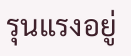รุนแรงอยู่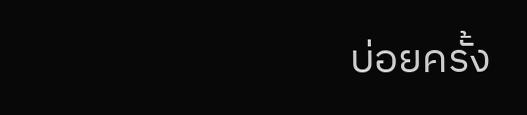บ่อยครั้ง